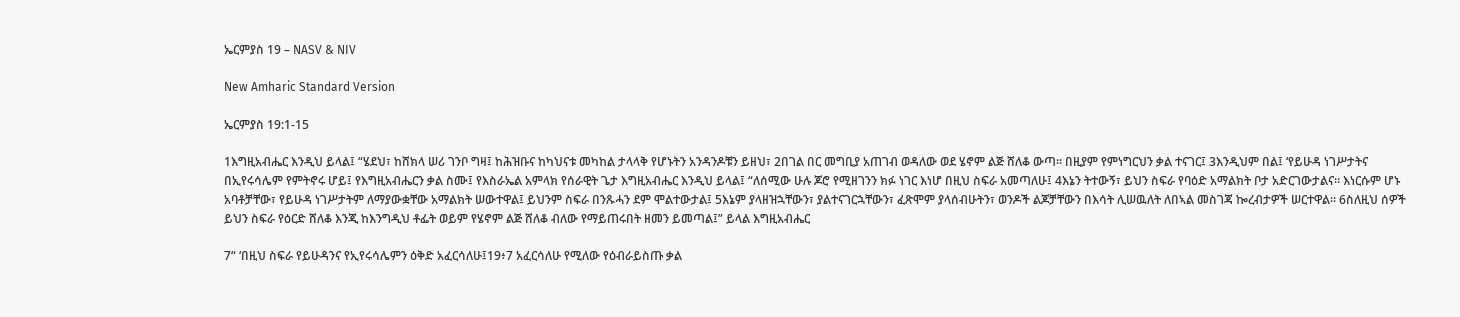ኤርምያስ 19 – NASV & NIV

New Amharic Standard Version

ኤርምያስ 19:1-15

1እግዚአብሔር እንዲህ ይላል፤ “ሄደህ፣ ከሸክላ ሠሪ ገንቦ ግዛ፤ ከሕዝቡና ከካህናቱ መካከል ታላላቅ የሆኑትን አንዳንዶቹን ይዘህ፣ 2በገል በር መግቢያ አጠገብ ወዳለው ወደ ሄኖም ልጅ ሸለቆ ውጣ። በዚያም የምነግርህን ቃል ተናገር፤ 3እንዲህም በል፤ ‘የይሁዳ ነገሥታትና በኢየሩሳሌም የምትኖሩ ሆይ፤ የእግዚአብሔርን ቃል ስሙ፤ የእስራኤል አምላክ የሰራዊት ጌታ እግዚአብሔር እንዲህ ይላል፤ “ለሰሚው ሁሉ ጆሮ የሚዘገንን ክፉ ነገር እነሆ በዚህ ስፍራ አመጣለሁ፤ 4እኔን ትተውኝ፣ ይህን ስፍራ የባዕድ አማልክት ቦታ አድርገውታልና። እነርሱም ሆኑ አባቶቻቸው፣ የይሁዳ ነገሥታትም ለማያውቋቸው አማልክት ሠውተዋል፤ ይህንም ስፍራ በንጹሓን ደም ሞልተውታል፤ 5እኔም ያላዘዝኋቸውን፣ ያልተናገርኋቸውን፣ ፈጽሞም ያላሰብሁትን፣ ወንዶች ልጆቻቸውን በእሳት ሊሠዉለት ለበኣል መስገጃ ኰረብታዎች ሠርተዋል። 6ስለዚህ ሰዎች ይህን ስፍራ የዕርድ ሸለቆ እንጂ ከእንግዲህ ቶፌት ወይም የሄኖም ልጅ ሸለቆ ብለው የማይጠሩበት ዘመን ይመጣል፤” ይላል እግዚአብሔር

7“ ‘በዚህ ስፍራ የይሁዳንና የኢየሩሳሌምን ዕቅድ አፈርሳለሁ፤19፥7 አፈርሳለሁ የሚለው የዕብራይስጡ ቃል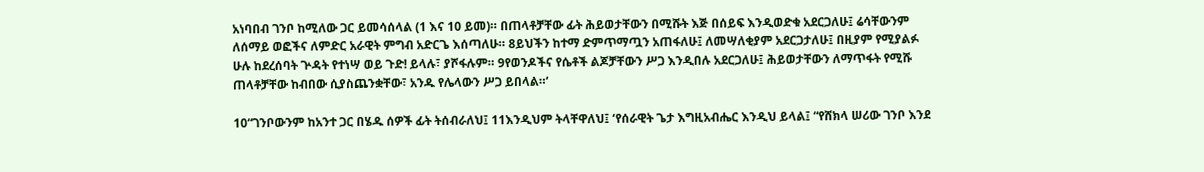አነባበብ ገንቦ ከሚለው ጋር ይመሳሰላል (1 እና 10 ይመ)። በጠላቶቻቸው ፊት ሕይወታቸውን በሚሹት እጅ በሰይፍ እንዲወድቁ አደርጋለሁ፤ ሬሳቸውንም ለሰማይ ወፎችና ለምድር አራዊት ምግብ አድርጌ እሰጣለሁ። 8ይህችን ከተማ ድምጥማጧን አጠፋለሁ፤ ለመሣለቂያም አደርጋታለሁ፤ በዚያም የሚያልፉ ሁሉ ከደረሰባት ጕዳት የተነሣ ወይ ጉድ! ይላሉ፣ ያሾፋሉም። 9የወንዶችና የሴቶች ልጆቻቸውን ሥጋ እንዲበሉ አደርጋለሁ፤ ሕይወታቸውን ለማጥፋት የሚሹ ጠላቶቻቸው ከብበው ሲያስጨንቋቸው፣ አንዱ የሌላውን ሥጋ ይበላል።’

10“ገንቦውንም ከአንተ ጋር በሄዱ ሰዎች ፊት ትሰብራለህ፤ 11እንዲህም ትላቸዋለህ፤ ‘የሰራዊት ጌታ እግዚአብሔር እንዲህ ይላል፤ “የሸክላ ሠሪው ገንቦ እንደ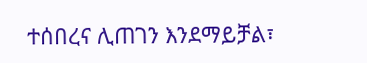ተሰበረና ሊጠገን እንደማይቻል፣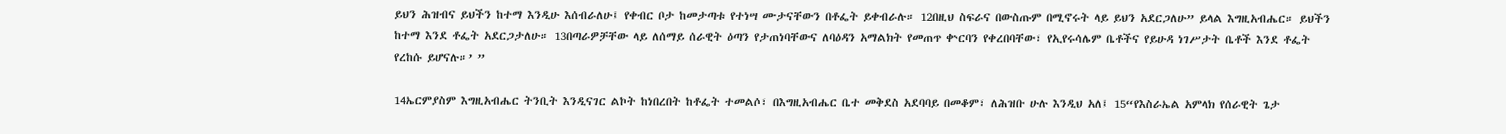ይህን ሕዝብና ይህችን ከተማ እንዲሁ እሰብራለሁ፤ የቀብር ቦታ ከመታጣቱ የተነሣ ሙታናቸውን በቶፌት ይቀብራሉ። 12በዚህ ስፍራና በውስጡም በሚኖሩት ላይ ይህን አደርጋለሁ” ይላል እግዚአብሔር። ይህችን ከተማ እንደ ቶፌት አደርጋታለሁ። 13በጣራዎቻቸው ላይ ለሰማይ ሰራዊት ዕጣን የታጠነባቸውና ለባዕዳን አማልክት የመጠጥ ቍርባን የቀረበባቸው፣ የኢየሩሳሌም ቤቶችና የይሁዳ ነገሥታት ቤቶች እንደ ቶፌት የረከሱ ይሆናሉ።’ ”

14ኤርምያስም እግዚአብሔር ትንቢት እንዲናገር ልኮት ከነበረበት ከቶፌት ተመልሶ፣ በእግዚአብሔር ቤተ መቅደስ አደባባይ በመቆም፣ ለሕዝቡ ሁሉ እንዲህ አለ፤ 15“የእስራኤል አምላክ የሰራዊት ጌታ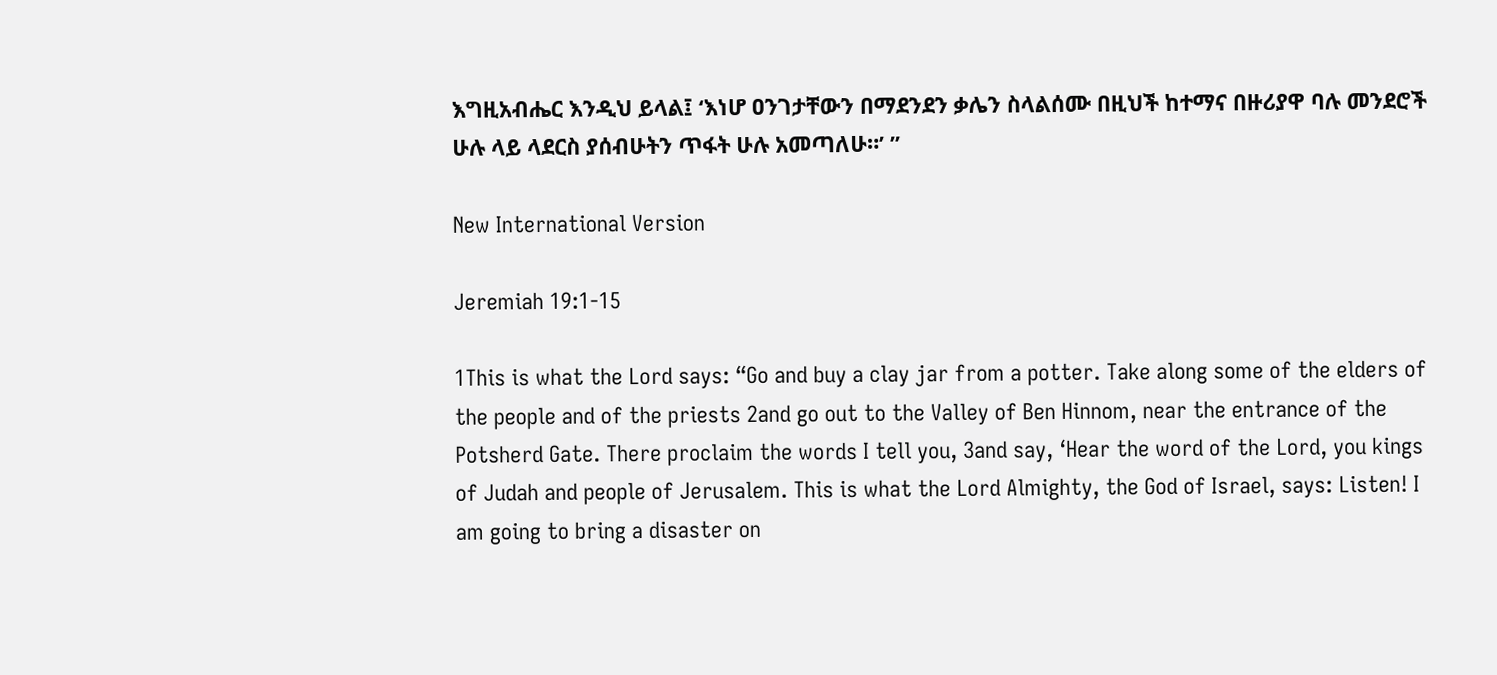እግዚአብሔር እንዲህ ይላል፤ ‘እነሆ ዐንገታቸውን በማደንደን ቃሌን ስላልሰሙ በዚህች ከተማና በዙሪያዋ ባሉ መንደሮች ሁሉ ላይ ላደርስ ያሰብሁትን ጥፋት ሁሉ አመጣለሁ።’ ”

New International Version

Jeremiah 19:1-15

1This is what the Lord says: “Go and buy a clay jar from a potter. Take along some of the elders of the people and of the priests 2and go out to the Valley of Ben Hinnom, near the entrance of the Potsherd Gate. There proclaim the words I tell you, 3and say, ‘Hear the word of the Lord, you kings of Judah and people of Jerusalem. This is what the Lord Almighty, the God of Israel, says: Listen! I am going to bring a disaster on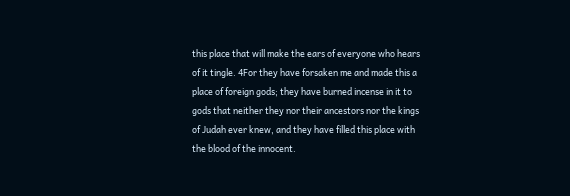this place that will make the ears of everyone who hears of it tingle. 4For they have forsaken me and made this a place of foreign gods; they have burned incense in it to gods that neither they nor their ancestors nor the kings of Judah ever knew, and they have filled this place with the blood of the innocent.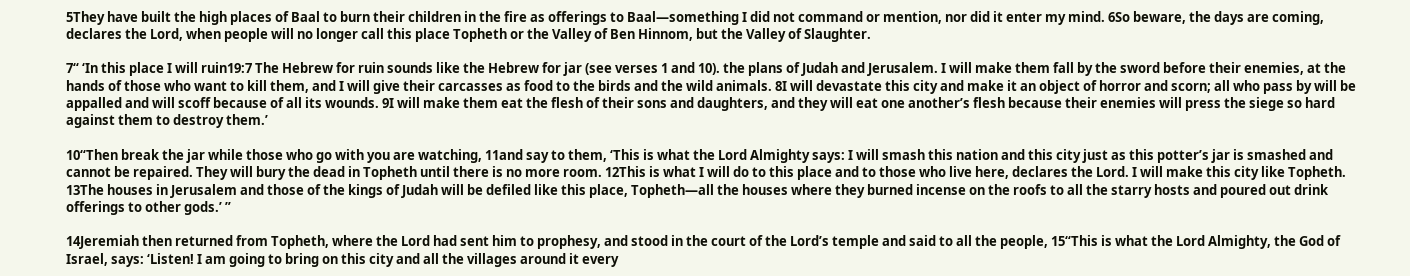5They have built the high places of Baal to burn their children in the fire as offerings to Baal—something I did not command or mention, nor did it enter my mind. 6So beware, the days are coming, declares the Lord, when people will no longer call this place Topheth or the Valley of Ben Hinnom, but the Valley of Slaughter.

7“ ‘In this place I will ruin19:7 The Hebrew for ruin sounds like the Hebrew for jar (see verses 1 and 10). the plans of Judah and Jerusalem. I will make them fall by the sword before their enemies, at the hands of those who want to kill them, and I will give their carcasses as food to the birds and the wild animals. 8I will devastate this city and make it an object of horror and scorn; all who pass by will be appalled and will scoff because of all its wounds. 9I will make them eat the flesh of their sons and daughters, and they will eat one another’s flesh because their enemies will press the siege so hard against them to destroy them.’

10“Then break the jar while those who go with you are watching, 11and say to them, ‘This is what the Lord Almighty says: I will smash this nation and this city just as this potter’s jar is smashed and cannot be repaired. They will bury the dead in Topheth until there is no more room. 12This is what I will do to this place and to those who live here, declares the Lord. I will make this city like Topheth. 13The houses in Jerusalem and those of the kings of Judah will be defiled like this place, Topheth—all the houses where they burned incense on the roofs to all the starry hosts and poured out drink offerings to other gods.’ ”

14Jeremiah then returned from Topheth, where the Lord had sent him to prophesy, and stood in the court of the Lord’s temple and said to all the people, 15“This is what the Lord Almighty, the God of Israel, says: ‘Listen! I am going to bring on this city and all the villages around it every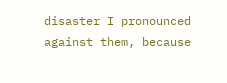disaster I pronounced against them, because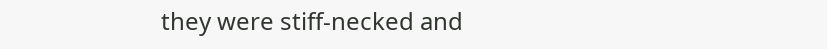they were stiff-necked and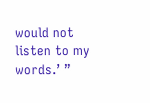would not listen to my words.’ ”